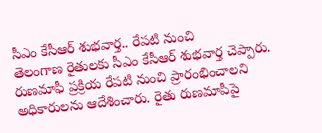సీఎం కేసీఆర్ శుభవార్త.. రేపటి నుంచి
తెలంగాణ రైతులకు సీఎం కేసీఆర్ శుభవార్త చెప్పారు. రుణమాఫీ ప్రక్రియ రేపటి నుంచి ప్రారంభించాలని అధికారులను ఆదేశించారు. రైతు రుణమాపీపై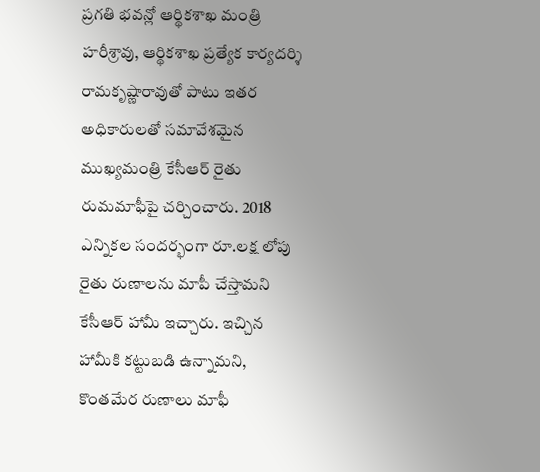ప్రగతి భవన్లో ఆర్థికశాఖ మంత్రి హరీశ్రావు, ఆర్థికశాఖ ప్రత్యేక కార్యదర్శి రామకృష్ణారావుతో పాటు ఇతర అధికారులతో సమావేశమైన ముఖ్యమంత్రి కేసీఆర్ రైతు రుమమాఫీపై చర్చించారు. 2018 ఎన్నికల సందర్భంగా రూ.లక్ష లోపు రైతు రుణాలను మాపీ చేస్తామని కేసీఆర్ హామీ ఇచ్చారు. ఇచ్చిన హామీకి కట్టుబడి ఉన్నామని, కొంతమేర రుణాలు మాఫీ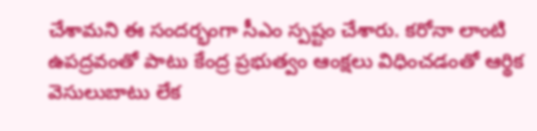చేశామని ఈ సందర్భంగా సీఎం స్పష్టం చేశారు. కరోనా లాంటి ఉపద్రవంతో పాటు కేంద్ర ప్రభుత్వం ఆంక్షలు విధించడంతో ఆర్థిక వెసులుబాటు లేక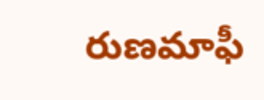రుణమాఫీ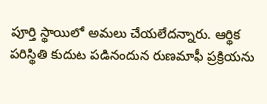పూర్తి స్థాయిలో అమలు చేయలేదన్నారు. ఆర్థిక పరిస్థితి కుదుట పడినందున రుణమాఫీ ప్రక్రియను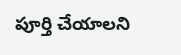పూర్తి చేయాలని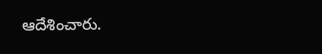ఆదేశించారు.